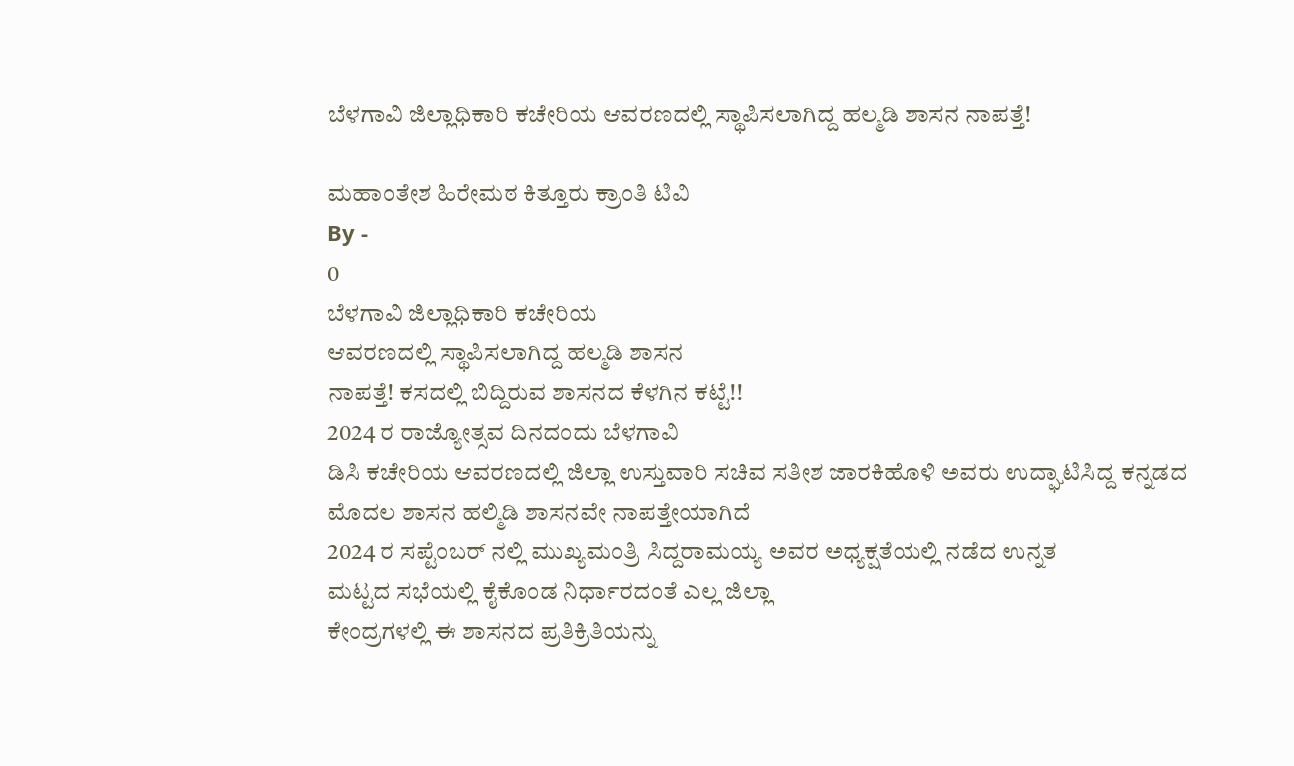ಬೆಳಗಾವಿ ಜಿಲ್ಲಾಧಿಕಾರಿ ಕಚೇರಿಯ ಆವರಣದಲ್ಲಿ ಸ್ಥಾಪಿಸಲಾಗಿದ್ದ ಹಲ್ಮಡಿ ಶಾಸನ ನಾಪತ್ತೆ!

ಮಹಾಂತೇಶ ಹಿರೇಮಠ ಕಿತ್ತೂರು ಕ್ರಾಂತಿ ಟಿವಿ
By -
0
ಬೆಳಗಾವಿ ಜಿಲ್ಲಾಧಿಕಾರಿ ಕಚೇರಿಯ
ಆವರಣದಲ್ಲಿ ಸ್ಥಾಪಿಸಲಾಗಿದ್ದ ಹಲ್ಮಡಿ ಶಾಸನ
ನಾಪತ್ತೆ! ಕಸದಲ್ಲಿ ಬಿದ್ದಿರುವ ಶಾಸನದ ಕೆಳಗಿನ ಕಟ್ಟೆ!!
2024 ರ ರಾಜ್ಯೋತ್ಸವ ದಿನದಂದು ಬೆಳಗಾವಿ
ಡಿಸಿ ಕಚೇರಿಯ ಆವರಣದಲ್ಲಿ ಜಿಲ್ಲಾ ಉಸ್ತುವಾರಿ ಸಚಿವ ಸತೀಶ ಜಾರಕಿಹೊಳಿ ಅವರು ಉದ್ಘಾಟಿಸಿದ್ದ ಕನ್ನಡದ
ಮೊದಲ ಶಾಸನ ಹಲ್ಮಿಡಿ ಶಾಸನವೇ ನಾಪತ್ತೇಯಾಗಿದೆ
2024 ರ ಸಪ್ಟೆಂಬರ್ ನಲ್ಲಿ ಮುಖ್ಯಮಂತ್ರಿ ಸಿದ್ದರಾಮಯ್ಯ ಅವರ ಅಧ್ಯಕ್ಷತೆಯಲ್ಲಿ ನಡೆದ ಉನ್ನತ
ಮಟ್ಟದ ಸಭೆಯಲ್ಲಿ ಕೈಕೊಂಡ ನಿರ್ಧಾರದಂತೆ ಎಲ್ಲ ಜಿಲ್ಲಾ
ಕೇಂದ್ರಗಳಲ್ಲಿ ಈ ಶಾಸನದ ಪ್ರತಿಕ್ರಿತಿಯನ್ನು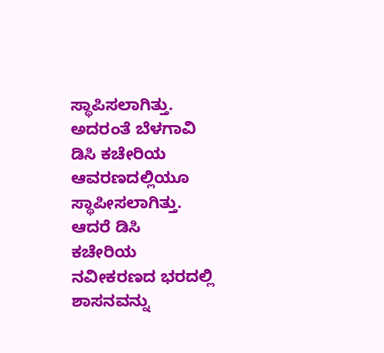ಸ್ಥಾಪಿಸಲಾಗಿತ್ತು. ಅದರಂತೆ ಬೆಳಗಾವಿ ಡಿಸಿ ಕಚೇರಿಯ
ಆವರಣದಲ್ಲಿಯೂ ಸ್ಥಾಪೀಸಲಾಗಿತ್ತು. ಆದರೆ ಡಿಸಿ
ಕಚೇರಿಯ ನವೀಕರಣದ ಭರದಲ್ಲಿ ಶಾಸನವನ್ನು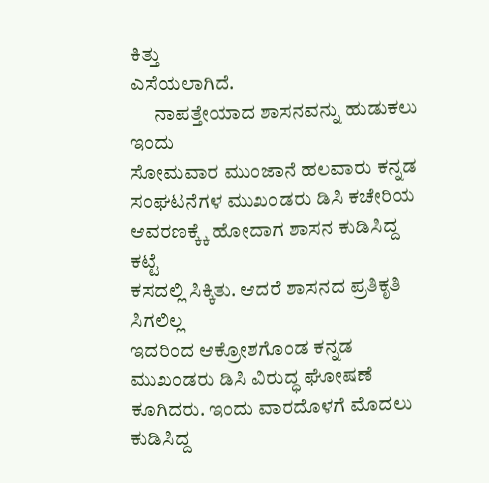ಕಿತ್ತು
ಎಸೆಯಲಾಗಿದೆ.
      ನಾಪತ್ತೇಯಾದ ಶಾಸನವನ್ನು ಹುಡುಕಲು ಇಂದು
ಸೋಮವಾರ ಮುಂಜಾನೆ ಹಲವಾರು ಕನ್ನಡ
ಸಂಘಟನೆಗಳ ಮುಖಂಡರು ಡಿಸಿ ಕಚೇರಿಯ
ಆವರಣಕ್ಕ್ಕೆ ಹೋದಾಗ ಶಾಸನ ಕುಡಿಸಿದ್ದ ಕಟ್ಟೆ
ಕಸದಲ್ಲಿ ಸಿಕ್ಕಿತು. ಆದರೆ ಶಾಸನದ ಪ್ರತಿಕೃತಿ ಸಿಗಲಿಲ್ಲ
ಇದರಿಂದ ಆಕ್ರೋಶಗೊಂಡ ಕನ್ನಡ ಮುಖಂಡರು ಡಿಸಿ ವಿರುದ್ಧ ಘೋಷಣೆ ಕೂಗಿದರು. ಇಂದು ವಾರದೊಳಗೆ ಮೊದಲು ಕುಡಿಸಿದ್ದ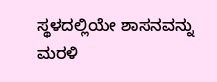ಸ್ಥಳದಲ್ಲಿಯೇ ಶಾಸನವನ್ನು ಮರಳಿ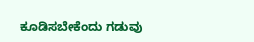ಕೂಡಿಸಬೇಕೆಂದು ಗಡುವು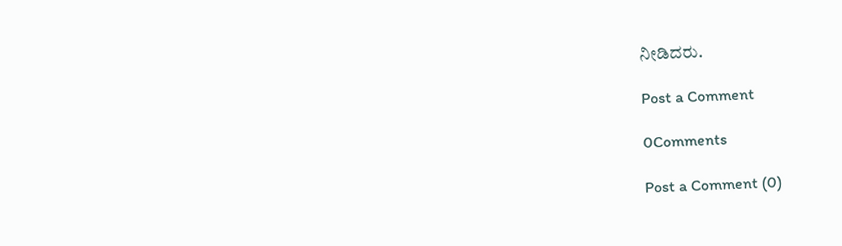ನೀಡಿದರು.

Post a Comment

0Comments

Post a Comment (0)